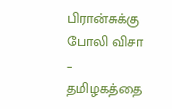பிரான்சுக்கு போலி விசா – தமிழகத்தை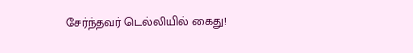சேர்ந்தவர் டெல்லியில் கைது!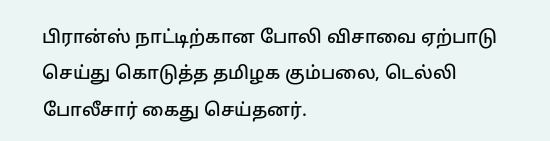பிரான்ஸ் நாட்டிற்கான போலி விசாவை ஏற்பாடு செய்து கொடுத்த தமிழக கும்பலை, டெல்லி போலீசார் கைது செய்தனர்.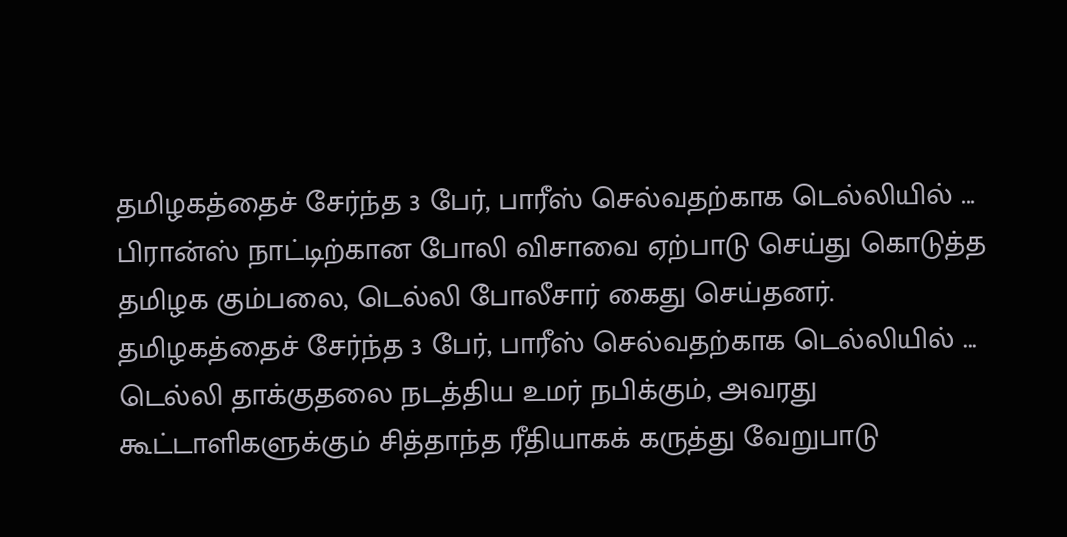தமிழகத்தைச் சேர்ந்த 3 பேர், பாரீஸ் செல்வதற்காக டெல்லியில் ...
பிரான்ஸ் நாட்டிற்கான போலி விசாவை ஏற்பாடு செய்து கொடுத்த தமிழக கும்பலை, டெல்லி போலீசார் கைது செய்தனர். தமிழகத்தைச் சேர்ந்த 3 பேர், பாரீஸ் செல்வதற்காக டெல்லியில் ...
டெல்லி தாக்குதலை நடத்திய உமர் நபிக்கும், அவரது கூட்டாளிகளுக்கும் சித்தாந்த ரீதியாகக் கருத்து வேறுபாடு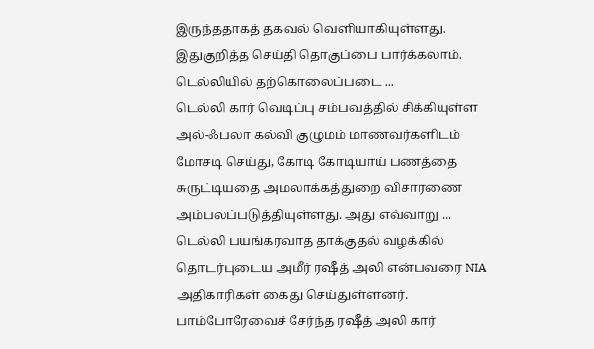இருந்ததாகத் தகவல் வெளியாகியுள்ளது. இதுகுறித்த செய்தி தொகுப்பை பார்க்கலாம். டெல்லியில் தற்கொலைப்படை ...
டெல்லி கார் வெடிப்பு சம்பவத்தில் சிக்கியுள்ள அல்-ஃபலா கல்வி குழுமம் மாணவர்களிடம் மோசடி செய்து, கோடி கோடியாய் பணத்தை சுருட்டியதை அமலாக்கத்துறை விசாரணை அம்பலப்படுத்தியுள்ளது. அது எவ்வாறு ...
டெல்லி பயங்கரவாத தாக்குதல் வழக்கில் தொடர்புடைய அமீர் ரஷீத் அலி என்பவரை NIA அதிகாரிகள் கைது செய்துள்ளனர். பாம்போரேவைச் சேர்ந்த ரஷீத் அலி கார்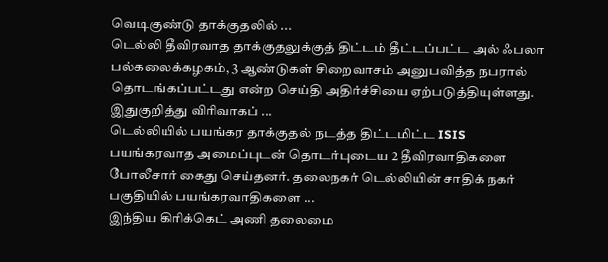வெடிகுண்டு தாக்குதலில் ...
டெல்லி தீவிரவாத தாக்குதலுக்குத் திட்டம் தீட்டப்பட்ட அல் ஃபலா பல்கலைக்கழகம், 3 ஆண்டுகள் சிறைவாசம் அனுபவித்த நபரால் தொடங்கப்பட்டது என்ற செய்தி அதிர்ச்சியை ஏற்படுத்தியுள்ளது. இதுகுறித்து விரிவாகப் ...
டெல்லியில் பயங்கர தாக்குதல் நடத்த திட்டமிட்ட ISIS பயங்கரவாத அமைப்புடன் தொடர்புடைய 2 தீவிரவாதிகளை போலீசார் கைது செய்தனர். தலைநகர் டெல்லியின் சாதிக் நகர் பகுதியில் பயங்கரவாதிகளை ...
இந்திய கிரிக்கெட் அணி தலைமை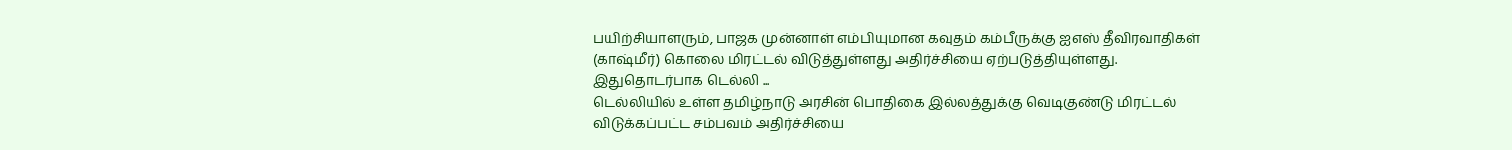பயிற்சியாளரும், பாஜக முன்னாள் எம்பியுமான கவுதம் கம்பீருக்கு ஐஎஸ் தீவிரவாதிகள் (காஷ்மீர்) கொலை மிரட்டல் விடுத்துள்ளது அதிர்ச்சியை ஏற்படுத்தியுள்ளது. இதுதொடர்பாக டெல்லி ...
டெல்லியில் உள்ள தமிழ்நாடு அரசின் பொதிகை இல்லத்துக்கு வெடிகுண்டு மிரட்டல் விடுக்கப்பட்ட சம்பவம் அதிர்ச்சியை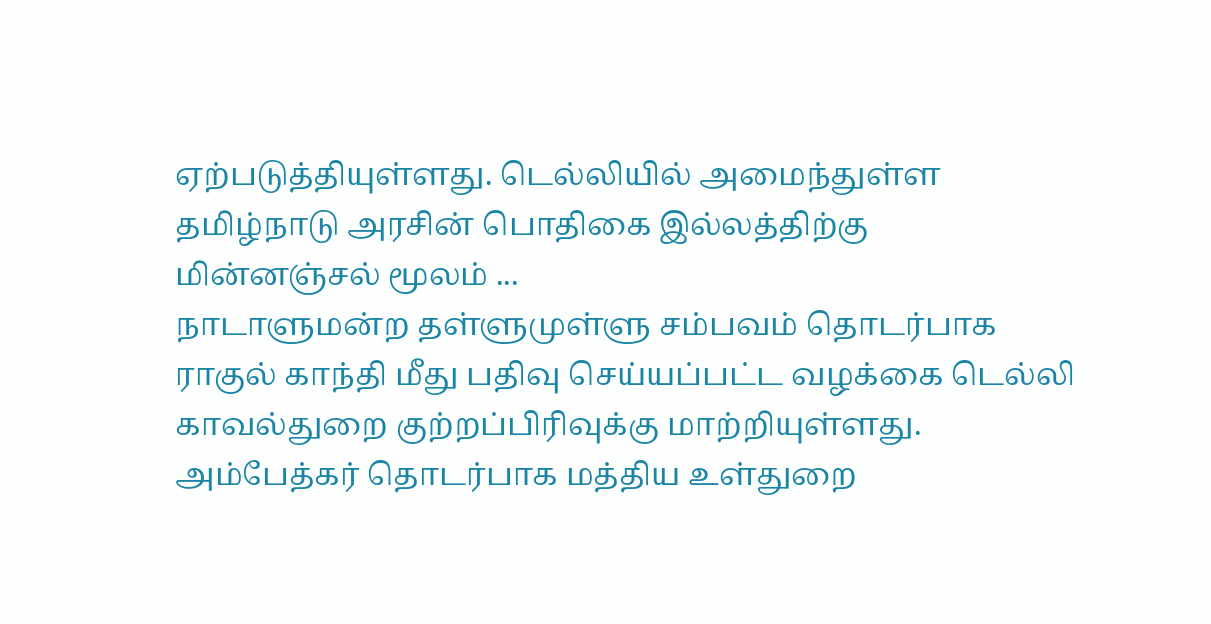ஏற்படுத்தியுள்ளது. டெல்லியில் அமைந்துள்ள தமிழ்நாடு அரசின் பொதிகை இல்லத்திற்கு மின்னஞ்சல் மூலம் ...
நாடாளுமன்ற தள்ளுமுள்ளு சம்பவம் தொடர்பாக ராகுல் காந்தி மீது பதிவு செய்யப்பட்ட வழக்கை டெல்லி காவல்துறை குற்றப்பிரிவுக்கு மாற்றியுள்ளது. அம்பேத்கர் தொடர்பாக மத்திய உள்துறை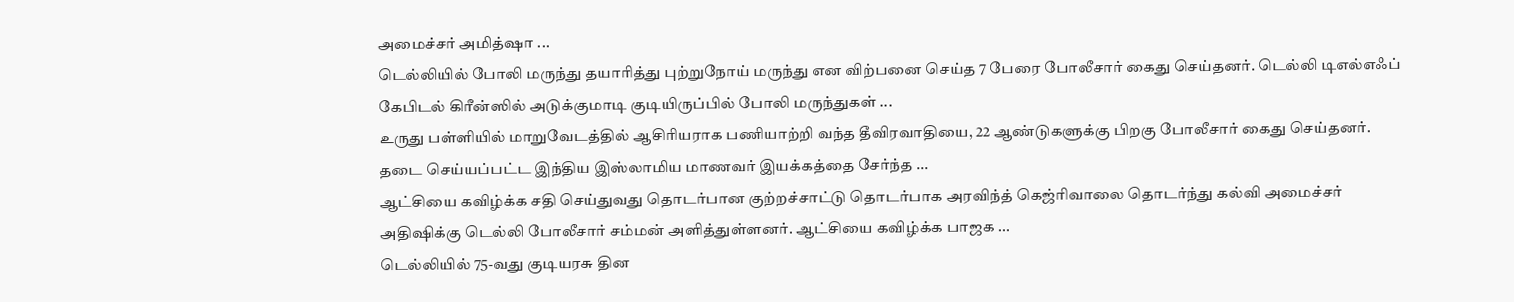அமைச்சர் அமித்ஷா ...
டெல்லியில் போலி மருந்து தயாரித்து புற்றுநோய் மருந்து என விற்பனை செய்த 7 பேரை போலீசார் கைது செய்தனர். டெல்லி டிஎல்எஃப் கேபிடல் கிரீன்ஸில் அடுக்குமாடி குடியிருப்பில் போலி மருந்துகள் ...
உருது பள்ளியில் மாறுவேடத்தில் ஆசிரியராக பணியாற்றி வந்த தீவிரவாதியை, 22 ஆண்டுகளுக்கு பிறகு போலீசார் கைது செய்தனர். தடை செய்யப்பட்ட இந்திய இஸ்லாமிய மாணவர் இயக்கத்தை சேர்ந்த ...
ஆட்சியை கவிழ்க்க சதி செய்துவது தொடர்பான குற்றச்சாட்டு தொடர்பாக அரவிந்த் கெஜ்ரிவாலை தொடர்ந்து கல்வி அமைச்சர் அதிஷிக்கு டெல்லி போலீசார் சம்மன் அளித்துள்ளனர். ஆட்சியை கவிழ்க்க பாஜக ...
டெல்லியில் 75-வது குடியரசு தின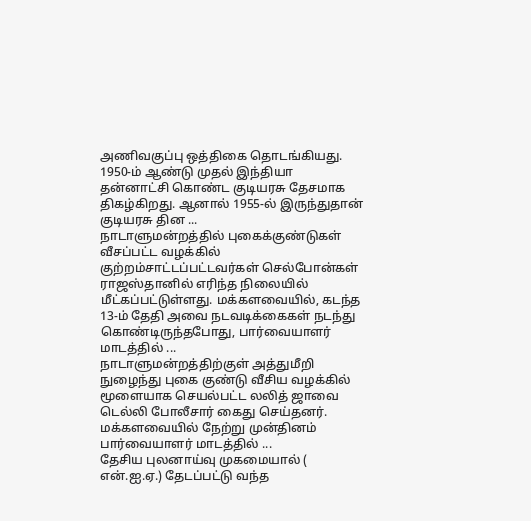அணிவகுப்பு ஒத்திகை தொடங்கியது. 1950-ம் ஆண்டு முதல் இந்தியா தன்னாட்சி கொண்ட குடியரசு தேசமாக திகழ்கிறது. ஆனால் 1955-ல் இருந்துதான் குடியரசு தின ...
நாடாளுமன்றத்தில் புகைக்குண்டுகள் வீசப்பட்ட வழக்கில் குற்றம்சாட்டப்பட்டவர்கள் செல்போன்கள் ராஜஸ்தானில் எரிந்த நிலையில் மீட்கப்பட்டுள்ளது. மக்களவையில், கடந்த 13-ம் தேதி அவை நடவடிக்கைகள் நடந்து கொண்டிருந்தபோது, பார்வையாளர் மாடத்தில் ...
நாடாளுமன்றத்திற்குள் அத்துமீறி நுழைந்து புகை குண்டு வீசிய வழக்கில் மூளையாக செயல்பட்ட லலித் ஜாவை டெல்லி போலீசார் கைது செய்தனர். மக்களவையில் நேற்று முன்தினம் பார்வையாளர் மாடத்தில் ...
தேசிய புலனாய்வு முகமையால் ( என்.ஐ.ஏ.) தேடப்பட்டு வந்த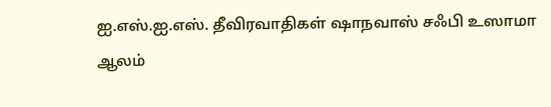ஐ.எஸ்.ஐ.எஸ். தீவிரவாதிகள் ஷாநவாஸ் சஃபி உஸாமா ஆலம்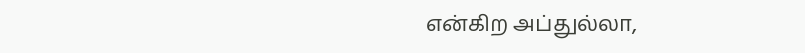என்கிற அப்துல்லா,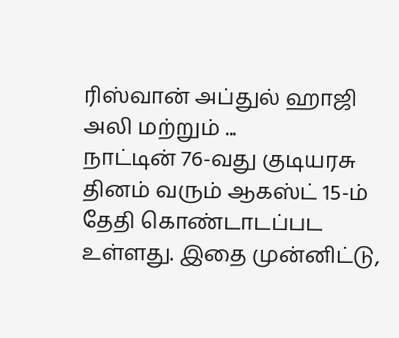ரிஸ்வான் அப்துல் ஹாஜி அலி மற்றும் ...
நாட்டின் 76-வது குடியரசு தினம் வரும் ஆகஸ்ட் 15-ம் தேதி கொண்டாடப்பட உள்ளது. இதை முன்னிட்டு,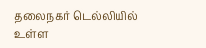தலைநகர் டெல்லியில் உள்ள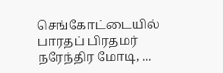செங்கோட்டையில் பாரதப் பிரதமர் நரேந்திர மோடி, ...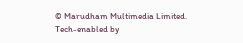© Marudham Multimedia Limited.
Tech-enabled by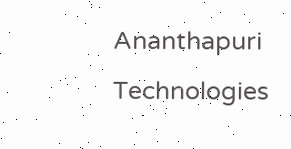Ananthapuri Technologies